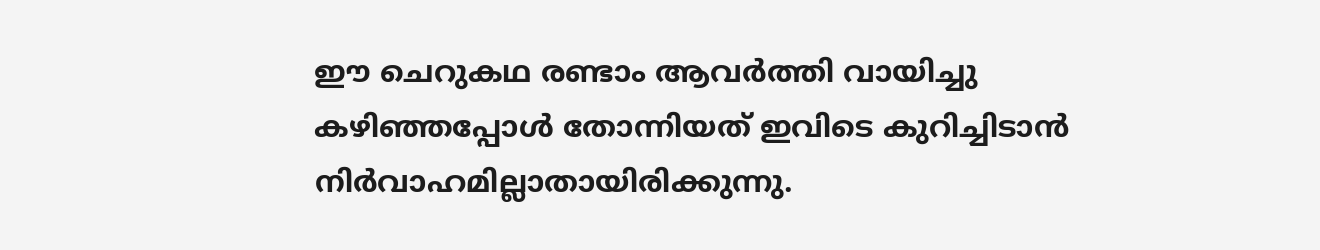ഈ ചെറുകഥ രണ്ടാം ആവർത്തി വായിച്ചു കഴിഞ്ഞപ്പോൾ തോന്നിയത് ഇവിടെ കുറിച്ചിടാൻ നിർവാഹമില്ലാതായിരിക്കുന്നു.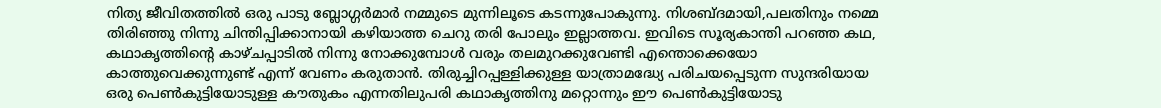നിത്യ ജീവിതത്തിൽ ഒരു പാടു ബ്ലോഗ്ഗർമാർ നമ്മുടെ മുന്നിലൂടെ കടന്നുപോകുന്നു. നിശബ്ദമായി,പലതിനും നമ്മെ തിരിഞ്ഞു നിന്നു ചിന്തിപ്പിക്കാനായി കഴിയാത്ത ചെറു തരി പോലും ഇല്ലാത്തവ. ഇവിടെ സൂര്യകാന്തി പറഞ്ഞ കഥ, കഥാകൃത്തിന്റെ കാഴ്ചപ്പാടിൽ നിന്നു നോക്കുമ്പോൾ വരും തലമുറക്കുവേണ്ടി എന്തൊക്കെയോ കാത്തുവെക്കുന്നുണ്ട് എന്ന് വേണം കരുതാൻ. തിരുച്ചിറപ്പള്ളിക്കുള്ള യാത്രാമദ്ധ്യേ പരിചയപ്പെടുന്ന സുന്ദരിയായ ഒരു പെൺകുട്ടിയോടുള്ള കൗതുകം എന്നതിലുപരി കഥാകൃത്തിനു മറ്റൊന്നും ഈ പെൺകുട്ടിയോടു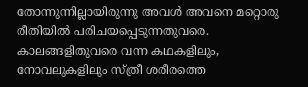തോന്നുന്നില്ലായിരുന്നു അവൾ അവനെ മറ്റൊരു രീതിയിൽ പരിചയപ്പെടുന്നതുവരെ. കാലങ്ങളിതുവരെ വന്ന കഥകളിലും, നോവലുകളിലും സ്ത്രീ ശരീരത്തെ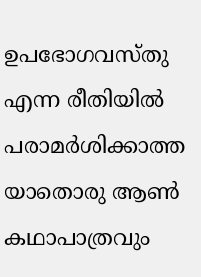ഉപഭോഗവസ്തു എന്ന രീതിയിൽ പരാമർശിക്കാത്ത യാതൊരു ആൺ കഥാപാത്രവും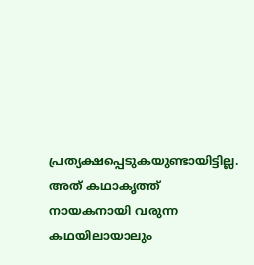പ്രത്യക്ഷപ്പെടുകയുണ്ടായിട്ടില്ല. അത് കഥാകൃത്ത് നായകനായി വരുന്ന കഥയിലായാലും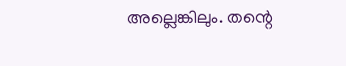അല്ലെങ്കിലും. തന്റെ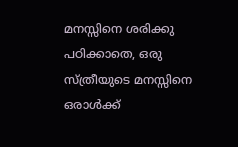മനസ്സിനെ ശരിക്കു പഠിക്കാതെ, ഒരു സ്ത്രീയുടെ മനസ്സിനെ ഒരാൾക്ക്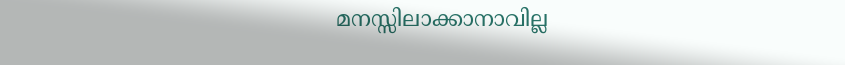മനസ്സിലാക്കാനാവില്ല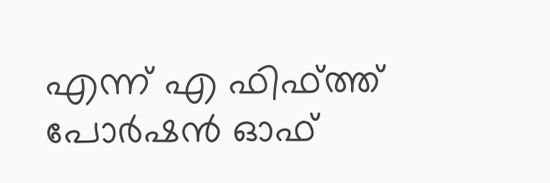എന്ന് എ ഫിഫ്ത്ത് പോർഷൻ ഓഫ്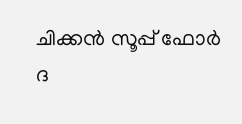ചിക്കൻ സൂപ്പ് ഫോർ ദ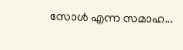സോൾ എന്ന സമാഹ...